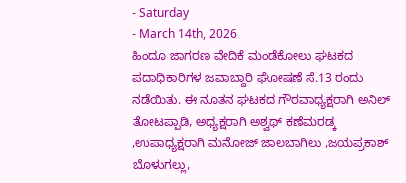- Saturday
- March 14th, 2026
ಹಿಂದೂ ಜಾಗರಣ ವೇದಿಕೆ ಮಂಡೆಕೋಲು ಘಟಕದ ಪದಾಧಿಕಾರಿಗಳ ಜವಾಬ್ದಾರಿ ಘೋಷಣೆ ಸೆ.13 ರಂದು ನಡೆಯಿತು. ಈ ನೂತನ ಘಟಕದ ಗೌರವಾಧ್ಯಕ್ಷರಾಗಿ ಅನಿಲ್ ತೋಟಪ್ಪಾಡಿ, ಅಧ್ಯಕ್ಷರಾಗಿ ಅಶ್ವಥ್ ಕಣೆಮರಡ್ಕ ,ಉಪಾಧ್ಯಕ್ಷರಾಗಿ ಮನೋಜ್ ಜಾಲಬಾಗಿಲು ,ಜಯಪ್ರಕಾಶ್ ಬೊಳುಗಲ್ಲು,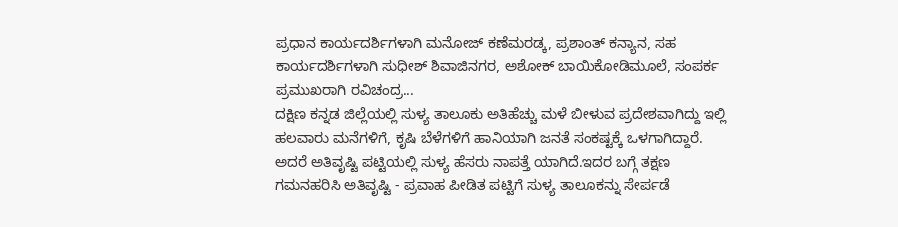ಪ್ರಧಾನ ಕಾರ್ಯದರ್ಶಿಗಳಾಗಿ ಮನೋಜ್ ಕಣೆಮರಡ್ಕ, ಪ್ರಶಾಂತ್ ಕನ್ಯಾನ, ಸಹ ಕಾರ್ಯದರ್ಶಿಗಳಾಗಿ ಸುಧೀಶ್ ಶಿವಾಜಿನಗರ, ಅಶೋಕ್ ಬಾಯಿಕೋಡಿಮೂಲೆ, ಸಂಪರ್ಕ ಪ್ರಮುಖರಾಗಿ ರವಿಚಂದ್ರ...
ದಕ್ಷಿಣ ಕನ್ನಡ ಜಿಲ್ಲೆಯಲ್ಲಿ ಸುಳ್ಯ ತಾಲೂಕು ಅತಿಹೆಚ್ಚು ಮಳೆ ಬೀಳುವ ಪ್ರದೇಶವಾಗಿದ್ದು ಇಲ್ಲಿ ಹಲವಾರು ಮನೆಗಳಿಗೆ, ಕೃಷಿ ಬೆಳೆಗಳಿಗೆ ಹಾನಿಯಾಗಿ ಜನತೆ ಸಂಕಷ್ಟಕ್ಕೆ ಒಳಗಾಗಿದ್ದಾರೆ. ಅದರೆ ಅತಿವೃಷ್ಟಿ ಪಟ್ಟಿಯಲ್ಲಿ ಸುಳ್ಯ ಹೆಸರು ನಾಪತ್ತೆ ಯಾಗಿದೆ.ಇದರ ಬಗ್ಗೆ ತಕ್ಷಣ ಗಮನಹರಿಸಿ ಅತಿವೃಷ್ಟಿ - ಪ್ರವಾಹ ಪೀಡಿತ ಪಟ್ಟಿಗೆ ಸುಳ್ಯ ತಾಲೂಕನ್ನು ಸೇರ್ಪಡೆ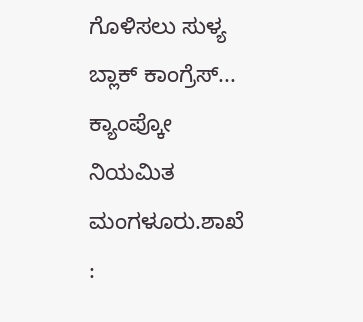ಗೊಳಿಸಲು ಸುಳ್ಯ ಬ್ಲಾಕ್ ಕಾಂಗ್ರೆಸ್...
ಕ್ಯಾಂಪ್ಕೋ ನಿಯಮಿತ ಮಂಗಳೂರು.ಶಾಖೆ :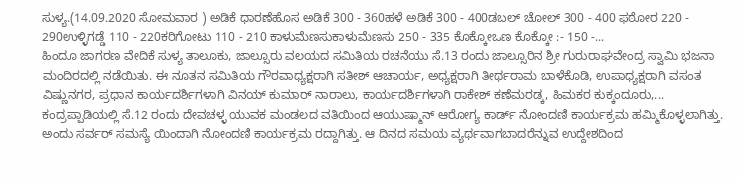ಸುಳ್ಯ.(14.09.2020 ಸೋಮವಾರ ) ಅಡಿಕೆ ಧಾರಣೆಹೊಸ ಅಡಿಕೆ 300 - 360ಹಳೆ ಅಡಿಕೆ 300 - 400ಡಬಲ್ ಚೋಲ್ 300 - 400 ಫಠೋರ 220 - 290ಉಳ್ಳಿಗಡ್ಡೆ 110 - 220ಕರಿಗೋಟು 110 - 210 ಕಾಳುಮೆಣಸುಕಾಳುಮೆಣಸು 250 - 335 ಕೊಕ್ಕೋಒಣ ಕೊಕ್ಕೋ :- 150 -...
ಹಿಂದೂ ಜಾಗರಣ ವೇದಿಕೆ ಸುಳ್ಯ ತಾಲೂಕು, ಜಾಲ್ಸೂರು ವಲಯದ ಸಮಿತಿಯ ರಚನೆಯು ಸೆ.13 ರಂದು ಜಾಲ್ಸೂರಿನ ಶ್ರೀ ಗುರುರಾಘವೇಂದ್ರ ಸ್ವಾಮಿ ಭಜನಾ ಮಂದಿರದಲ್ಲಿ ನಡೆಯಿತು. ಈ ನೂತನ ಸಮಿತಿಯ ಗೌರವಾಧ್ಯಕ್ಷರಾಗಿ ಸತೀಶ್ ಆಚಾರ್ಯ, ಅಧ್ಯಕ್ಷರಾಗಿ ತೀರ್ಥರಾಮ ಬಾಳೆಕೊಡಿ, ಉಪಾಧ್ಯಕ್ಷರಾಗಿ ವಸಂತ ವಿಷ್ಣುನಗರ, ಪ್ರಧಾನ ಕಾರ್ಯದರ್ಶಿಗಳಾಗಿ ವಿನಯ್ ಕುಮಾರ್ ನಾರಾಲು, ಕಾರ್ಯದರ್ಶಿಗಳಾಗಿ ರಾಕೇಶ್ ಕಣೆಮರಡ್ಕ, ಹಿಮಕರ ಕುಕ್ಕಂದೂರು,...
ಕಂದ್ರಪ್ಪಾಡಿಯಲ್ಲಿ ಸೆ.12 ರಂದು ದೇವಚಳ್ಳ ಯುವಕ ಮಂಡಲದ ವತಿಯಿಂದ ಆಯುಷ್ಮಾನ್ ಆರೋಗ್ಯ ಕಾರ್ಡ್ ನೋಂದಣಿ ಕಾರ್ಯಕ್ರಮ ಹಮ್ಮಿಕೊಳ್ಳಲಾಗಿತ್ತು. ಅಂದು ಸರ್ವರ್ ಸಮಸ್ಯೆ ಯಿಂದಾಗಿ ನೋಂದಣಿ ಕಾರ್ಯಕ್ರಮ ರದ್ದಾಗಿತ್ತು. ಆ ದಿನದ ಸಮಯ ವ್ಯರ್ಥವಾಗಬಾದರೆನ್ನುವ ಉದ್ದೇಶದಿಂದ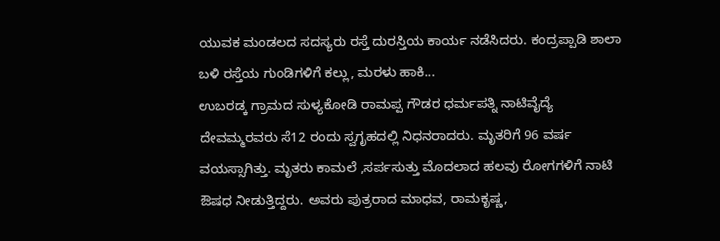ಯುವಕ ಮಂಡಲದ ಸದಸ್ಯರು ರಸ್ತೆ ದುರಸ್ತಿಯ ಕಾರ್ಯ ನಡೆಸಿದರು. ಕಂದ್ರಪ್ಪಾಡಿ ಶಾಲಾ ಬಳಿ ರಸ್ತೆಯ ಗುಂಡಿಗಳಿಗೆ ಕಲ್ಲು, ಮರಳು ಹಾಕಿ...
ಉಬರಡ್ಕ ಗ್ರಾಮದ ಸುಳ್ಯಕೋಡಿ ರಾಮಪ್ಪ ಗೌಡರ ಧರ್ಮಪತ್ನಿ ನಾಟಿವೈದ್ಯೆ ದೇವಮ್ಮರವರು ಸೆ12 ರಂದು ಸ್ವಗೃಹದಲ್ಲಿ ನಿಧನರಾದರು. ಮೃತರಿಗೆ 96 ವರ್ಷ ವಯಸ್ಸಾಗಿತ್ತು. ಮೃತರು ಕಾಮಲೆ ,ಸರ್ಪಸುತ್ತು ಮೊದಲಾದ ಹಲವು ರೋಗಗಳಿಗೆ ನಾಟಿ ಔಷಧ ನೀಡುತ್ತಿದ್ದರು. ಅವರು ಪುತ್ರರಾದ ಮಾಧವ, ರಾಮಕೃಷ್ಣ,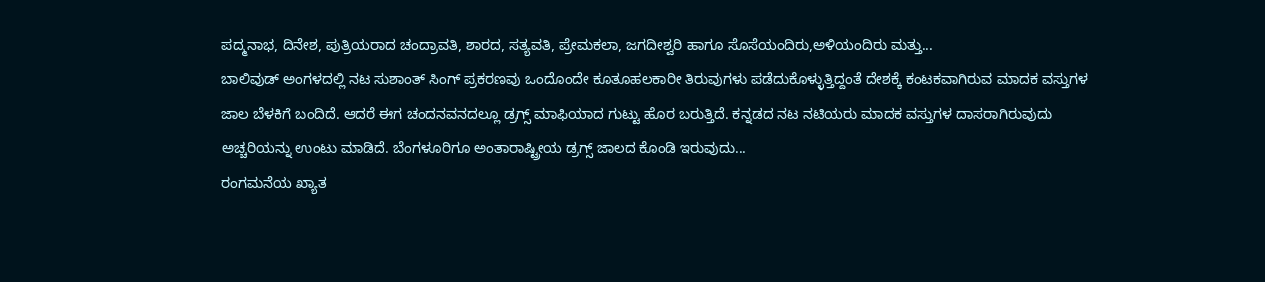ಪದ್ಮನಾಭ, ದಿನೇಶ, ಪುತ್ರಿಯರಾದ ಚಂದ್ರಾವತಿ, ಶಾರದ, ಸತ್ಯವತಿ, ಪ್ರೇಮಕಲಾ, ಜಗದೀಶ್ವರಿ ಹಾಗೂ ಸೊಸೆಯಂದಿರು,ಅಳಿಯಂದಿರು ಮತ್ತು...
ಬಾಲಿವುಡ್ ಅಂಗಳದಲ್ಲಿ ನಟ ಸುಶಾಂತ್ ಸಿಂಗ್ ಪ್ರಕರಣವು ಒಂದೊಂದೇ ಕೂತೂಹಲಕಾರೀ ತಿರುವುಗಳು ಪಡೆದುಕೊಳ್ಳುತ್ತಿದ್ದಂತೆ ದೇಶಕ್ಕೆ ಕಂಟಕವಾಗಿರುವ ಮಾದಕ ವಸ್ತುಗಳ ಜಾಲ ಬೆಳಕಿಗೆ ಬಂದಿದೆ. ಆದರೆ ಈಗ ಚಂದನವನದಲ್ಲೂ ಡ್ರಗ್ಸ್ ಮಾಫಿಯಾದ ಗುಟ್ಟು ಹೊರ ಬರುತ್ತಿದೆ. ಕನ್ನಡದ ನಟ ನಟಿಯರು ಮಾದಕ ವಸ್ತುಗಳ ದಾಸರಾಗಿರುವುದು ಅಚ್ಚರಿಯನ್ನು ಉಂಟು ಮಾಡಿದೆ. ಬೆಂಗಳೂರಿಗೂ ಅಂತಾರಾಷ್ಟ್ರೀಯ ಡ್ರಗ್ಸ್ ಜಾಲದ ಕೊಂಡಿ ಇರುವುದು...
ರಂಗಮನೆಯ ಖ್ಯಾತ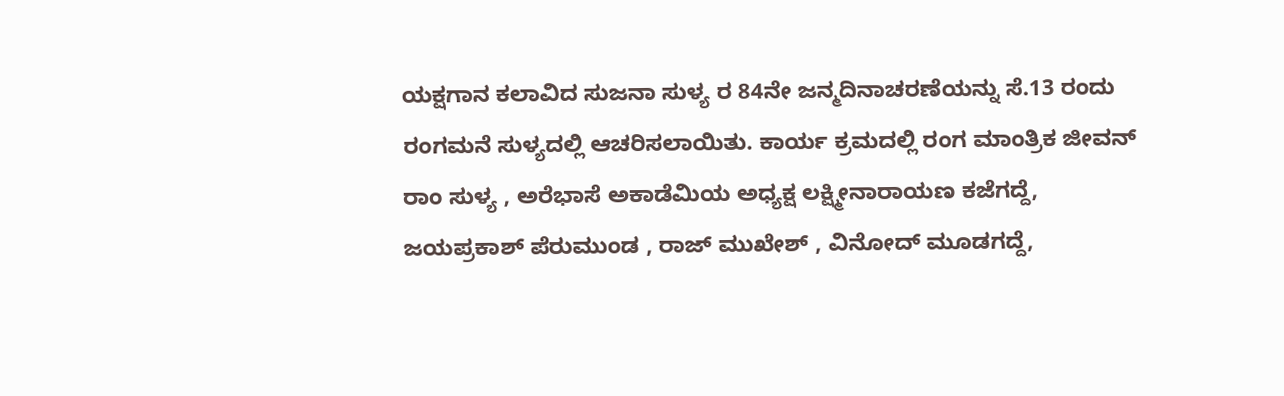ಯಕ್ಷಗಾನ ಕಲಾವಿದ ಸುಜನಾ ಸುಳ್ಯ ರ 84ನೇ ಜನ್ಮದಿನಾಚರಣೆಯನ್ನು ಸೆ.13 ರಂದು ರಂಗಮನೆ ಸುಳ್ಯದಲ್ಲಿ ಆಚರಿಸಲಾಯಿತು. ಕಾರ್ಯ ಕ್ರಮದಲ್ಲಿ ರಂಗ ಮಾಂತ್ರಿಕ ಜೀವನ್ ರಾಂ ಸುಳ್ಯ , ಅರೆಭಾಸೆ ಅಕಾಡೆಮಿಯ ಅಧ್ಯಕ್ಷ ಲಕ್ಷ್ಮೀನಾರಾಯಣ ಕಜೆಗದ್ದೆ, ಜಯಪ್ರಕಾಶ್ ಪೆರುಮುಂಡ , ರಾಜ್ ಮುಖೇಶ್ , ವಿನೋದ್ ಮೂಡಗದ್ದೆ,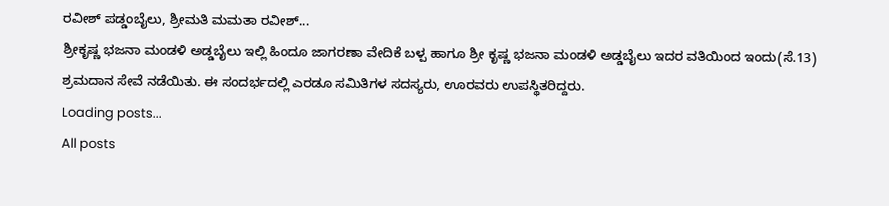ರವೀಶ್ ಪಡ್ಡಂಬೈಲು, ಶ್ರೀಮತಿ ಮಮತಾ ರವೀಶ್...
ಶ್ರೀಕೃಷ್ಣ ಭಜನಾ ಮಂಡಳಿ ಅಡ್ಡಬೈಲು ಇಲ್ಲಿ ಹಿಂದೂ ಜಾಗರಣಾ ವೇದಿಕೆ ಬಳ್ಪ ಹಾಗೂ ಶ್ರೀ ಕೃಷ್ಣ ಭಜನಾ ಮಂಡಳಿ ಅಡ್ಡಬೈಲು ಇದರ ವತಿಯಿಂದ ಇಂದು(ಸೆ.13) ಶ್ರಮದಾನ ಸೇವೆ ನಡೆಯಿತು. ಈ ಸಂದರ್ಭದಲ್ಲಿ ಎರಡೂ ಸಮಿತಿಗಳ ಸದಸ್ಯರು, ಊರವರು ಉಪಸ್ಥಿತರಿದ್ದರು.
Loading posts...
All posts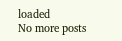loaded
No more posts